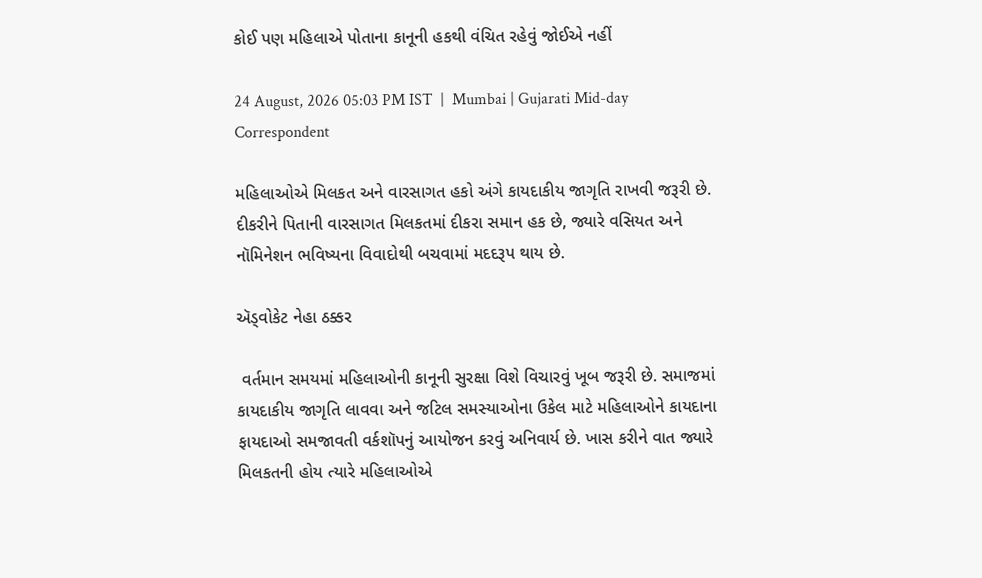કોઈ પણ મહિલાએ પોતાના કાનૂની હકથી વંચિત રહેવું જોઈએ નહીં

24 August, 2026 05:03 PM IST  |  Mumbai | Gujarati Mid-day Correspondent

મહિલાઓએ મિલકત અને વારસાગત હકો અંગે કાયદાકીય જાગૃતિ રાખવી જરૂરી છે. દીકરીને પિતાની વારસાગત મિલકતમાં દીકરા સમાન હક છે, જ્યારે વસિયત અને નૉમિનેશન ભવિષ્યના વિવાદોથી બચવામાં મદદરૂપ થાય છે.

ઍડ્વોકેટ નેહા ઠક્કર

 વર્તમાન સમયમાં મહિલાઓની કાનૂની સુરક્ષા વિશે વિચારવું ખૂબ જરૂરી છે. સમાજમાં કાયદાકીય જાગૃતિ લાવવા અને જટિલ સમસ્યાઓના ઉકેલ માટે મહિલાઓને કાયદાના ફાયદાઓ સમજાવતી વર્કશૉપનું આયોજન કરવું અનિવાર્ય છે. ખાસ કરીને વાત જ્યારે મિલકતની હોય ત્યારે મહિલાઓએ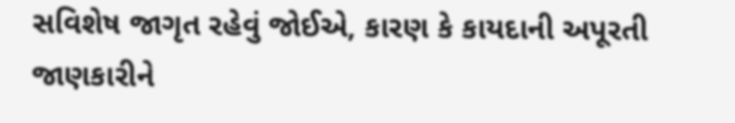સવિશેષ જાગૃત રહેવું જોઈએ, કારણ કે કાયદાની અપૂરતી જાણકારીને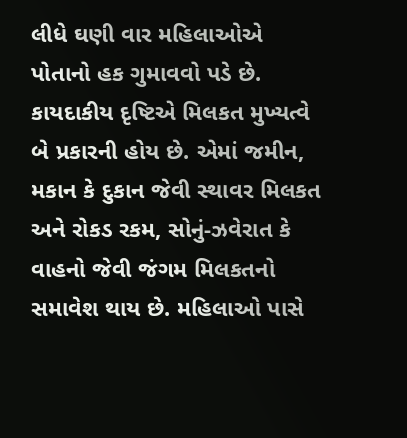લીધે ઘણી વાર મહિલાઓએ પોતાનો હક ગુમાવવો પડે છે. કાયદાકીય દૃષ્ટિએ મિલકત મુખ્યત્વે બે પ્રકારની હોય છે. એમાં જમીન, મકાન કે દુકાન જેવી સ્થાવર મિલકત અને રોકડ રકમ, સોનું-ઝવેરાત કે વાહનો જેવી જંગમ મિલકતનો સમાવેશ થાય છે. મહિલાઓ પાસે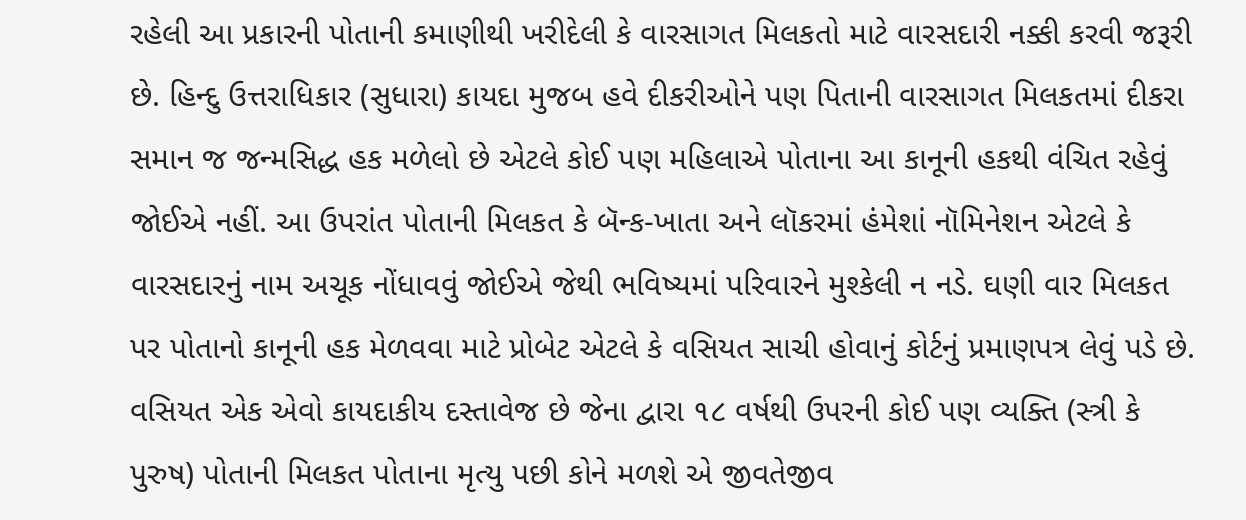રહેલી આ પ્રકારની પોતાની કમાણીથી ખરીદેલી કે વારસાગત મિલકતો માટે વારસદારી નક્કી કરવી જરૂરી છે. હિન્દુ ઉત્તરાધિકાર (સુધારા) કાયદા મુજબ હવે દીકરીઓને પણ પિતાની વારસાગત મિલકતમાં દીકરા સમાન જ જન્મસિદ્ધ હક મળેલો છે એટલે કોઈ પણ મહિલાએ પોતાના આ કાનૂની હકથી વંચિત રહેવું જોઈએ નહીં. આ ઉપરાંત પોતાની મિલકત કે બૅન્ક-ખાતા અને લૉકરમાં હંમેશાં નૉમિનેશન એટલે કે વારસદારનું નામ અચૂક નોંધાવવું જોઈએ જેથી ભવિષ્યમાં પરિવારને મુશ્કેલી ન નડે. ઘણી વાર મિલકત પર પોતાનો કાનૂની હક મેળવવા માટે પ્રોબેટ એટલે કે વસિયત સાચી હોવાનું કોર્ટનું પ્રમાણપત્ર લેવું પડે છે. વસિયત એક એવો કાયદાકીય દસ્તાવેજ છે જેના દ્વારા ૧૮ વર્ષથી ઉપરની કોઈ પણ વ્યક્તિ (સ્ત્રી કે પુરુષ) પોતાની મિલકત પોતાના મૃત્યુ પછી કોને મળશે એ જીવતેજીવ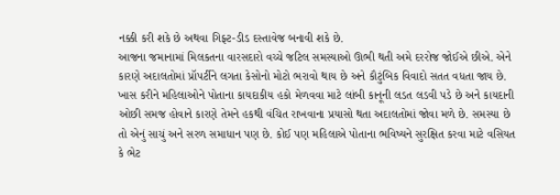નક્કી કરી શકે છે અથવા ગિફ્ટ-ડીડ દસ્તાવેજ બનાવી શકે છે.
આજના જમાનામાં મિલકતના વારસદારો વચ્ચે જટિલ સમસ્યાઓ ઊભી થતી અમે દરરોજ જોઈએ છીએ. એને કારણે અદાલતોમાં પ્રૉપર્ટીને લગતા કેસોનો મોટો ભરાવો થાય છે અને કૌટુંબિક વિવાદો સતત વધતા જાય છે. ખાસ કરીને મહિલાઓને પોતાના કાયદાકીય હકો મેળવવા માટે લાંબી કાનૂની લડત લડવી પડે છે અને કાયદાની ઓછી સમજ હોવાને કારણે તેમને હકથી વંચિત રાખવાના પ્રયાસો થતા અદાલતોમાં જોવા મળે છે. સમસ્યા છે તો એનું સાચું અને સરળ સમાધાન પણ છે. કોઈ પણ મહિલાએ પોતાના ભવિષ્યને સુરક્ષિત કરવા માટે વસિયત કે ભેટ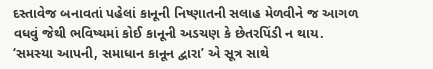દસ્તાવેજ બનાવતાં પહેલાં કાનૂની નિષ્ણાતની સલાહ મેળવીને જ આગળ વધવું જેથી ભવિષ્યમાં કોઈ કાનૂની અડચણ કે છેતરપિંડી ન થાય. ‘સમસ્યા આપની, સમાધાન કાનૂન દ્વારા’ એ સૂત્ર સાથે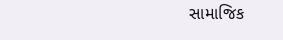સામાજિક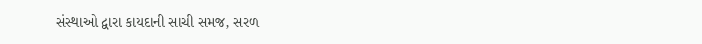સંસ્થાઓ દ્વારા કાયદાની સાચી સમજ, સરળ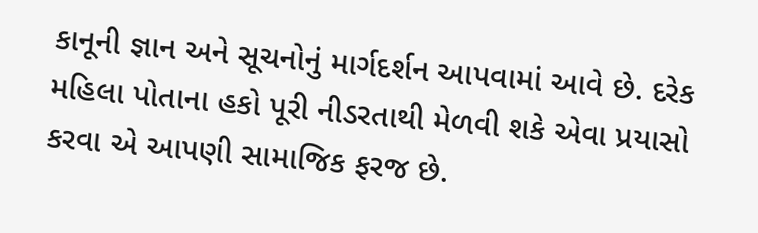કાનૂની જ્ઞાન અને સૂચનોનું માર્ગદર્શન આપવામાં આવે છે. દરેક મહિલા પોતાના હકો પૂરી નીડરતાથી મેળવી શકે એવા પ્રયાસો કરવા એ આપણી સામાજિક ફરજ છે.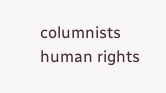columnists human rights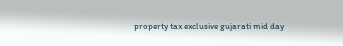property tax exclusive gujarati mid day